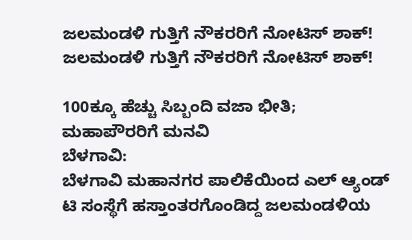ಜಲಮಂಡಳಿ ಗುತ್ತಿಗೆ ನೌಕರರಿಗೆ ನೋಟಿಸ್ ಶಾಕ್!
ಜಲಮಂಡಳಿ ಗುತ್ತಿಗೆ ನೌಕರರಿಗೆ ನೋಟಿಸ್ ಶಾಕ್!

100ಕ್ಕೂ ಹೆಚ್ಚು ಸಿಬ್ಬಂದಿ ವಜಾ ಭೀತಿ; ಮಹಾಪೌರರಿಗೆ ಮನವಿ
ಬೆಳಗಾವಿ:
ಬೆಳಗಾವಿ ಮಹಾನಗರ ಪಾಲಿಕೆಯಿಂದ ಎಲ್ ಆ್ಯಂಡ್ ಟಿ ಸಂಸ್ಥೆಗೆ ಹಸ್ತಾಂತರಗೊಂಡಿದ್ದ ಜಲಮಂಡಳಿಯ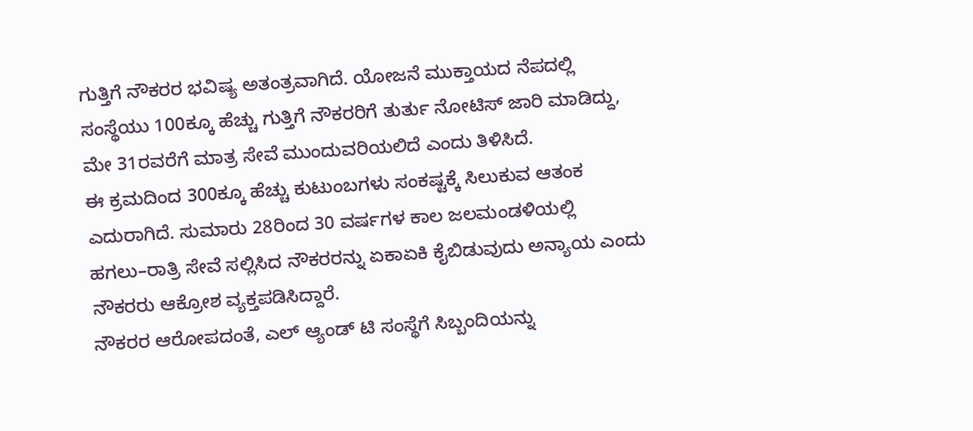ಗುತ್ತಿಗೆ ನೌಕರರ ಭವಿಷ್ಯ ಅತಂತ್ರವಾಗಿದೆ. ಯೋಜನೆ ಮುಕ್ತಾಯದ ನೆಪದಲ್ಲಿ ಸಂಸ್ಥೆಯು 100ಕ್ಕೂ ಹೆಚ್ಚು ಗುತ್ತಿಗೆ ನೌಕರರಿಗೆ ತುರ್ತು ನೋಟಿಸ್ ಜಾರಿ ಮಾಡಿದ್ದು, ಮೇ 31ರವರೆಗೆ ಮಾತ್ರ ಸೇವೆ ಮುಂದುವರಿಯಲಿದೆ ಎಂದು ತಿಳಿಸಿದೆ.
ಈ ಕ್ರಮದಿಂದ 300ಕ್ಕೂ ಹೆಚ್ಚು ಕುಟುಂಬಗಳು ಸಂಕಷ್ಟಕ್ಕೆ ಸಿಲುಕುವ ಆತಂಕ ಎದುರಾಗಿದೆ. ಸುಮಾರು 28ರಿಂದ 30 ವರ್ಷಗಳ ಕಾಲ ಜಲಮಂಡಳಿಯಲ್ಲಿ ಹಗಲು–ರಾತ್ರಿ ಸೇವೆ ಸಲ್ಲಿಸಿದ ನೌಕರರನ್ನು ಏಕಾಏಕಿ ಕೈಬಿಡುವುದು ಅನ್ಯಾಯ ಎಂದು ನೌಕರರು ಆಕ್ರೋಶ ವ್ಯಕ್ತಪಡಿಸಿದ್ದಾರೆ.
ನೌಕರರ ಆರೋಪದಂತೆ, ಎಲ್ ಆ್ಯಂಡ್ ಟಿ ಸಂಸ್ಥೆಗೆ ಸಿಬ್ಬಂದಿಯನ್ನು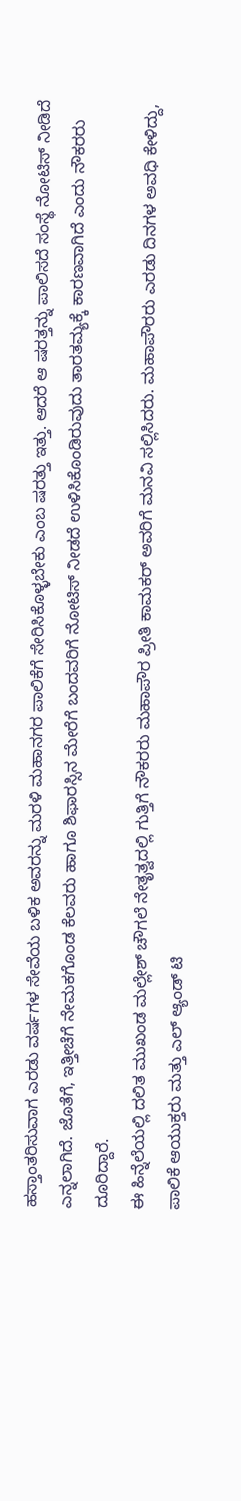ಹಸ್ತಾಂತರಿಸುವಾಗ ಎರಡು ವರ್ಷಗಳ ಸೇವೆಯ ಬಳಿಕ ಅವರನ್ನು ಮರಳಿ ಮಹಾನಗರ ಪಾಲಿಕೆಗೆ ಸೇರಿಸಿಕೊಳ್ಳಬೇಕು ಎಂಬ ಷರತ್ತು ಇತ್ತು. ಆದರೆ ಆ ಷರತ್ತನ್ನು ಪಾಲಿಸದೆ ಸಂಸ್ಥೆ ನೋಟಿಸ್ ನೀಡಿದೆ ಎನ್ನಲಾಗಿದೆ. ಜೊತೆಗೆ, ಇತ್ತೀಚೆಗೆ ನೇಮಕಗೊಂಡ ಕೆಲವರು ಹಾಗೂ ಶಿಫಾರಸ್ಸಿನ ಮೇರೆಗೆ ಬಂದವರಿಗೆ ನೋಟಿಸ್ ನೀಡದೆ ಉಳಿಸಿಕೊಂಡಿರುವುದು ತಾರತಮ್ಯಕ್ಕೆ ಕಾರಣವಾಗಿದೆ ಎಂದು ನೌಕರರು ದೂರಿದ್ದಾರೆ.
ಈ ಹಿನ್ನೆಲೆಯಲ್ಲಿ ದಲಿತ ಮುಖಂಡ ಮಲ್ಲೇಶ್ ಚೌಗಲೆ ನೇತೃತ್ವದಲ್ಲಿ ಗುತ್ತಿಗೆ ನೌಕರರು ಮಹಾಪೌರ ಪ್ರೀತಿ ಕಾಮಕರ್ ಅವರಿಗೆ ಮನವಿ ಸಲ್ಲಿಸಿದರು. ಮಹಾಪೌರರು ಎರಡು ದಿನಗಳ ಅವಧಿ ಕೇಳಿದ್ದು, ಪಾಲಿಕೆ ಆಯುಕ್ತರು ಮತ್ತು ಎಲ್ ಆ್ಯಂಡ್ ಟಿ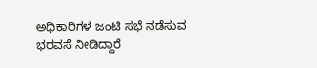ಅಧಿಕಾರಿಗಳ ಜಂಟಿ ಸಭೆ ನಡೆಸುವ ಭರವಸೆ ನೀಡಿದ್ದಾರೆ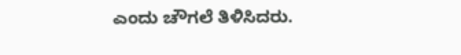ಎಂದು ಚೌಗಲೆ ತಿಳಿಸಿದರು.